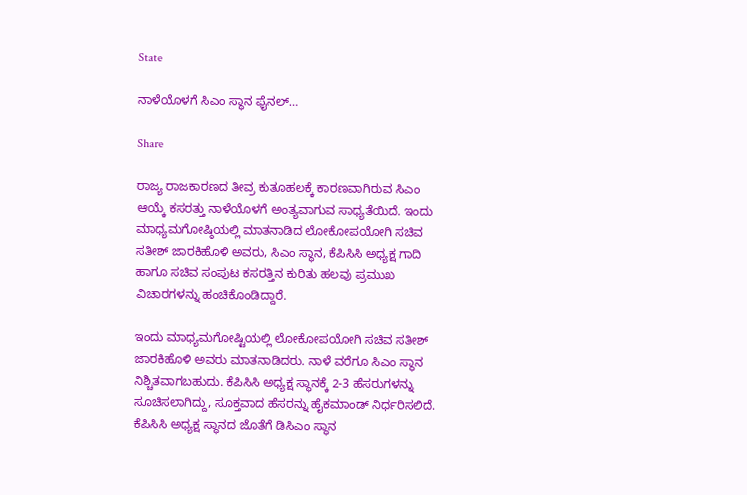State

ನಾಳೆಯೊಳಗೆ ಸಿಎಂ ಸ್ಥಾನ ಫೈನಲ್…

Share

ರಾಜ್ಯ ರಾಜಕಾರಣದ ತೀವ್ರ ಕುತೂಹಲಕ್ಕೆ ಕಾರಣವಾಗಿರುವ ಸಿಎಂ ಆಯ್ಕೆ ಕಸರತ್ತು ನಾಳೆಯೊಳಗೆ ಅಂತ್ಯವಾಗುವ ಸಾಧ್ಯತೆಯಿದೆ. ಇಂದು ಮಾಧ್ಯಮಗೋಷ್ಠಿಯಲ್ಲಿ ಮಾತನಾಡಿದ ಲೋಕೋಪಯೋಗಿ ಸಚಿವ ಸತೀಶ್ ಜಾರಕಿಹೊಳಿ ಅವರು, ಸಿಎಂ ಸ್ಥಾನ, ಕೆಪಿಸಿಸಿ ಅಧ್ಯಕ್ಷ ಗಾದಿ ಹಾಗೂ ಸಚಿವ ಸಂಪುಟ ಕಸರತ್ತಿನ ಕುರಿತು ಹಲವು ಪ್ರಮುಖ ವಿಚಾರಗಳನ್ನು ಹಂಚಿಕೊಂಡಿದ್ದಾರೆ.

ಇಂದು ಮಾಧ್ಯಮಗೋಷ್ಟಿಯಲ್ಲಿ ಲೋಕೋಪಯೋಗಿ ಸಚಿವ ಸತೀಶ್ ಜಾರಕಿಹೊಳಿ ಅವರು ಮಾತನಾಡಿದರು. ನಾಳೆ ವರೆಗೂ ಸಿಎಂ ಸ್ಥಾನ ನಿಶ್ಚಿತವಾಗಬಹುದು. ಕೆಪಿಸಿಸಿ ಅಧ್ಯಕ್ಷ ಸ್ಥಾನಕ್ಕೆ 2-3 ಹೆಸರುಗಳನ್ನು ಸೂಚಿಸಲಾಗಿದ್ದು, ಸೂಕ್ತವಾದ ಹೆಸರನ್ನು ಹೈಕಮಾಂಡ್ ನಿರ್ಧರಿಸಲಿದೆ. ಕೆಪಿಸಿಸಿ ಅಧ್ಯಕ್ಷ ಸ್ಥಾನದ ಜೊತೆಗೆ ಡಿಸಿಎಂ ಸ್ಥಾನ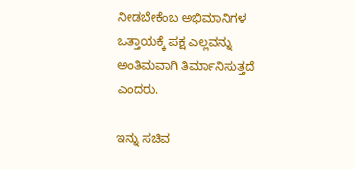ನೀಡಬೇಕೆಂಬ ಅಭಿಮಾನಿಗಳ ಒತ್ತಾಯಕ್ಕೆ ಪಕ್ಷ ಎಲ್ಲವನ್ನು ಅಂತಿಮವಾಗಿ ತಿರ್ಮಾನಿಸುತ್ತದೆ ಎಂದರು.

ಇನ್ನು ಸಚಿವ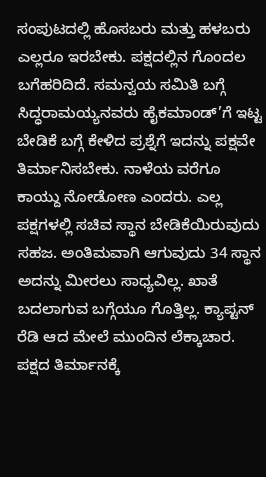ಸಂಪುಟದಲ್ಲಿ ಹೊಸಬರು ಮತ್ತು ಹಳಬರು ಎಲ್ಲರೂ ಇರಬೇಕು. ಪಕ್ಷದಲ್ಲಿನ ಗೊಂದಲ ಬಗೆಹರಿದಿದೆ. ಸಮನ್ವಯ ಸಮಿತಿ ಬಗ್ಗೆ ಸಿದ್ಧರಾಮಯ್ಯನವರು ಹೈಕಮಾಂಡ್’ಗೆ ಇಟ್ಟ ಬೇಡಿಕೆ ಬಗ್ಗೆ ಕೇಳಿದ ಪ್ರಶ್ನೆಗೆ ಇದನ್ನು ಪಕ್ಷವೇ ತಿರ್ಮಾನಿಸಬೇಕು. ನಾಳೆಯ ವರೆಗೂ ಕಾಯ್ದು ನೋಡೋಣ ಎಂದರು. ಎಲ್ಲ ಪಕ್ಷಗಳಲ್ಲಿ ಸಚಿವ ಸ್ಥಾನ ಬೇಡಿಕೆಯಿರುವುದು ಸಹಜ. ಅಂತಿಮವಾಗಿ ಆಗುವುದು 34 ಸ್ಥಾನ ಅದನ್ನು ಮೀರಲು ಸಾಧ್ಯವಿಲ್ಲ. ಖಾತೆ ಬದಲಾಗುವ ಬಗ್ಗೆಯೂ ಗೊತ್ತಿಲ್ಲ. ಕ್ಯಾಪ್ಟನ್ ರೆಡಿ ಆದ ಮೇಲೆ ಮುಂದಿನ ಲೆಕ್ಕಾಚಾರ. ಪಕ್ಷದ ತಿರ್ಮಾನಕ್ಕೆ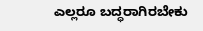ಎಲ್ಲರೂ ಬದ್ಧರಾಗಿರಬೇಕು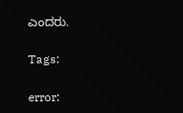ಎಂದರು.

Tags:

error: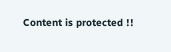Content is protected !!